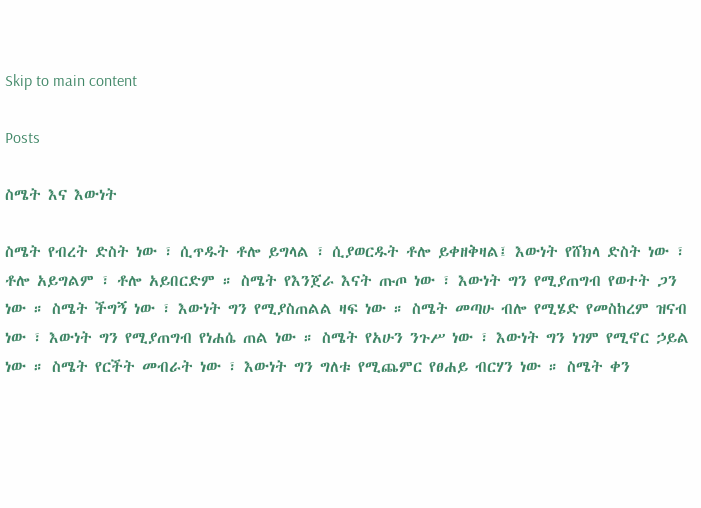Skip to main content

Posts

ስሜት እና እውነት

ስሜት የብረት ድስት ነው ፣ ሲጥዱት ቶሎ ይግላል ፣ ሲያወርዱት ቶሎ ይቀዘቅዛል፤ እውነት የሸክላ ድስት ነው ፣ ቶሎ አይግልም ፣ ቶሎ አይበርድም ። ስሜት የእንጀራ እናት ጡጦ ነው ፣ እውነት ግን የሚያጠግብ የወተት ጋን ነው ። ስሜት ችግኝ ነው ፣ እውነት ግን የሚያስጠልል ዛፍ ነው ። ስሜት መጣሁ ብሎ የሚሄድ የመስከረም ዝናብ ነው ፣ እውነት ግን የሚያጠግብ የነሐሴ ጠል ነው ። ስሜት የአሁን ንጉሥ ነው ፣ እውነት ግን ነገም የሚኖር ኃይል ነው ። ስሜት የርችት መብራት ነው ፣ እውነት ግን ግለቱ የሚጨምር የፀሐይ ብርሃን ነው ። ስሜት ቀን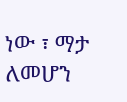ነው ፣ ማታ ለመሆን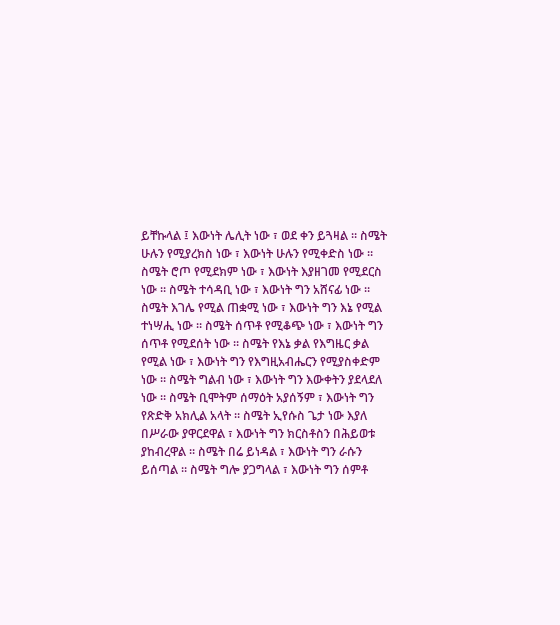ይቸኩላል ፤ እውነት ሌሊት ነው ፣ ወደ ቀን ይጓዛል ። ስሜት ሁሉን የሚያረክስ ነው ፣ እውነት ሁሉን የሚቀድስ ነው ። ስሜት ሮጦ የሚደክም ነው ፣ እውነት እያዘገመ የሚደርስ ነው ። ስሜት ተሳዳቢ ነው ፣ እውነት ግን አሸናፊ ነው ። ስሜት እገሌ የሚል ጠቋሚ ነው ፣ እውነት ግን እኔ የሚል ተነሣሒ ነው ። ስሜት ሰጥቶ የሚቆጭ ነው ፣ እውነት ግን ሰጥቶ የሚደሰት ነው ። ስሜት የእኔ ቃል የእግዜር ቃል የሚል ነው ፣ እውነት ግን የእግዚአብሔርን የሚያስቀድም ነው ። ስሜት ግልብ ነው ፣ እውነት ግን እውቀትን ያደላደለ ነው ። ስሜት ቢሞትም ሰማዕት አያሰኝም ፣ እውነት ግን የጽድቅ አክሊል አላት ። ስሜት ኢየሱስ ጌታ ነው እያለ በሥራው ያዋርደዋል ፣ እውነት ግን ክርስቶስን በሕይወቱ ያከብረዋል ። ስሜት በሬ ይነዳል ፣ እውነት ግን ራሱን ይሰጣል ። ስሜት ግሎ ያጋግላል ፣ እውነት ግን ሰምቶ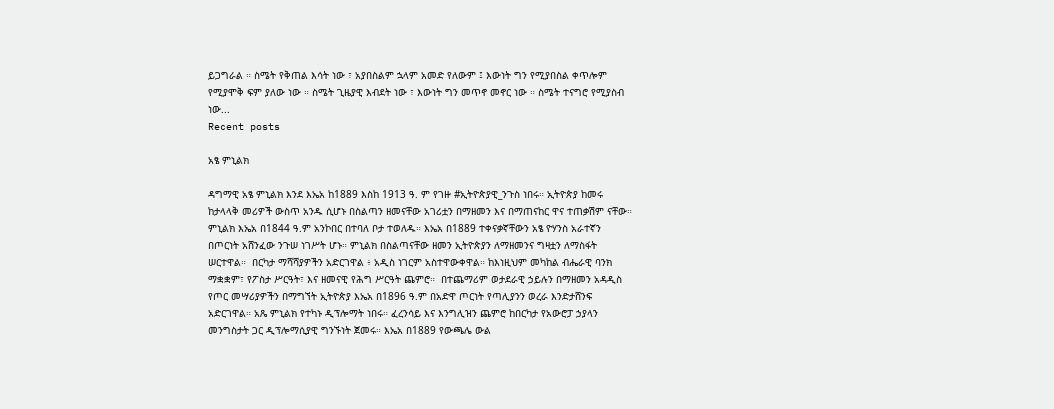ይጋግራል ። ስሜት የቅጠል እሳት ነው ፣ አያበስልም ኋላም አመድ የለውም ፤ እውነት ግን የሚያበስል ቀጥሎም የሚያሞቅ ፍም ያለው ነው ። ስሜት ጊዜያዊ እብደት ነው ፣ እውነት ግን መጥኖ መኖር ነው ። ስሜት ተናግሮ የሚያስብ ነው...
Recent posts

አፄ ምኒልክ

ዳግማዊ አፄ ምኒልክ እንደ እኤአ ከ1889 እስከ 1913 ዓ. ም የገዙ #ኢትዮጵያዊ_ንጉስ ነበሩ። ኢትዮጵያ ከመሩ ከታላላቅ መሪዎች ውስጥ አንዱ ሲሆኑ በስልጣን ዘመናቸው አገሪቷን በማዘመን እና በማጠናከር ዋና ተጠቃሽም ናቸው። ምኒልክ እኤአ በ1844 ዓ.ም አንኮበር በተባለ ቦታ ተወለዱ። እኤአ በ1889 ተቀናቃኛቸውን አፄ ዮሃንስ አራተኛን በጦርነት አሸንፈው ንጉሠ ነገሥት ሆኑ። ምኒልክ በስልጣናቸው ዘመን ኢትዮጵያን ለማዘመንና ግዛቷን ለማስፋት ሠርተዋል።  በርካታ ማሻሻያዎችን አድርገዋል ፥ አዲስ ነገርም አስተዋውቀዋል። ከእነዚህም መካከል ብሔራዊ ባንክ ማቋቋም፣ የፖስታ ሥርዓት፣ እና ዘመናዊ የሕግ ሥርዓት ጨምሮ።  በተጨማሪም ወታደራዊ ኃይሉን በማዘመን አዳዲስ የጦር መሣሪያዎችን በማግኘት ኢትዮጵያ እኤአ በ1896 ዓ.ም በአድዋ ጦርነት የጣሊያንን ወረራ እንድታሸንፍ አድርገዋል። አጼ ምኒልክ የተካኑ ዲፕሎማት ነበሩ። ፈረንሳይ እና እንግሊዝን ጨምሮ ከበርካታ የአውሮፓ ኃያላን መንግስታት ጋር ዲፕሎማሲያዊ ግንኙነት ጀመሩ። እኤአ በ1889 የውጫሌ ውል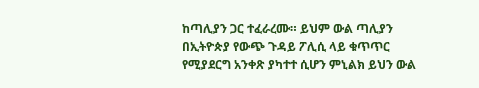ከጣሊያን ጋር ተፈራረሙ። ይህም ውል ጣሊያን በኢትዮጵያ የውጭ ጉዳይ ፖሊሲ ላይ ቁጥጥር የሚያደርግ አንቀጽ ያካተተ ሲሆን ምኒልክ ይህን ውል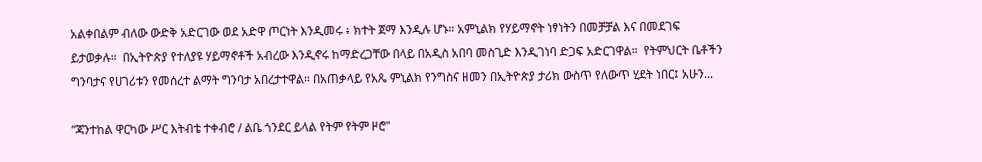አልቀበልም ብለው ውድቅ አድርገው ወደ አድዋ ጦርነት እንዲመሩ ፥ ክተት ጀማ እንዲሉ ሆኑ። አምኒልክ የሃይማኖት ነፃነትን በመቻቻል እና በመደገፍ ይታወቃሉ።  በኢትዮጵያ የተለያዩ ሃይማኖቶች አብረው እንዲኖሩ ከማድረጋቸው በላይ በአዲስ አበባ መስጊድ እንዲገነባ ድጋፍ አድርገዋል።  የትምህርት ቤቶችን ግንባታና የሀገሪቱን የመሰረተ ልማት ግንባታ አበረታተዋል። በአጠቃላይ የአጼ ምኒልክ የንግስና ዘመን በኢትዮጵያ ታሪክ ውስጥ የለውጥ ሂደት ነበር፤ አሁን...

ʺጃንተከል ዋርካው ሥር እትብቴ ተቀብሮ / ልቤ ጎንደር ይላል የትም የትም ዞሮ"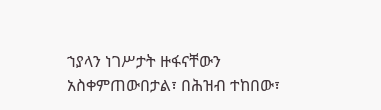ኀያላን ነገሥታት ዙፋናቸውን አስቀምጠውበታል፣ በሕዝብ ተከበው፣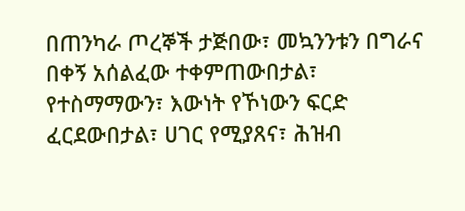በጠንካራ ጦረኞች ታጅበው፣ መኳንንቱን በግራና በቀኝ አሰልፈው ተቀምጠውበታል፣ የተስማማውን፣ እውነት የኾነውን ፍርድ ፈርደውበታል፣ ሀገር የሚያጸና፣ ሕዝብ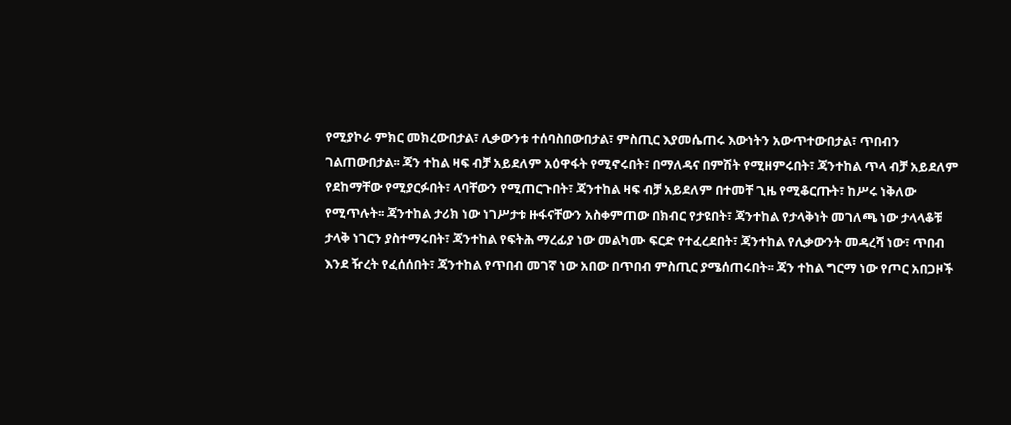የሚያኮራ ምክር መክረውበታል፣ ሊቃውንቱ ተሰባስበውበታል፣ ምስጢር እያመሴጠሩ እውነትን አውጥተውበታል፣ ጥበብን ገልጠውበታል፡፡ ጃን ተከል ዛፍ ብቻ አይደለም አዕዋፋት የሚኖሩበት፣ በማለዳና በምሽት የሚዘምሩበት፣ ጃንተከል ጥላ ብቻ አይደለም የደከማቸው የሚያርፉበት፣ ላባቸውን የሚጠርጉበት፣ ጃንተከል ዛፍ ብቻ አይደለም በተመቸ ጊዜ የሚቆርጡት፣ ከሥሩ ነቅለው የሚጥሉት፡፡ ጃንተከል ታሪክ ነው ነገሥታቱ ዙፋናቸውን አስቀምጠው በክብር የታዩበት፣ ጃንተከል የታላቅነት መገለጫ ነው ታላላቆቹ ታላቅ ነገርን ያስተማሩበት፣ ጃንተከል የፍትሕ ማረፊያ ነው መልካሙ ፍርድ የተፈረደበት፣ ጃንተከል የሊቃውንት መዳረሻ ነው፣ ጥበብ እንደ ዥረት የፈሰሰበት፣ ጃንተከል የጥበብ መገኛ ነው አበው በጥበብ ምስጢር ያሜሰጠሩበት፡፡ ጃን ተከል ግርማ ነው የጦር አበጋዞች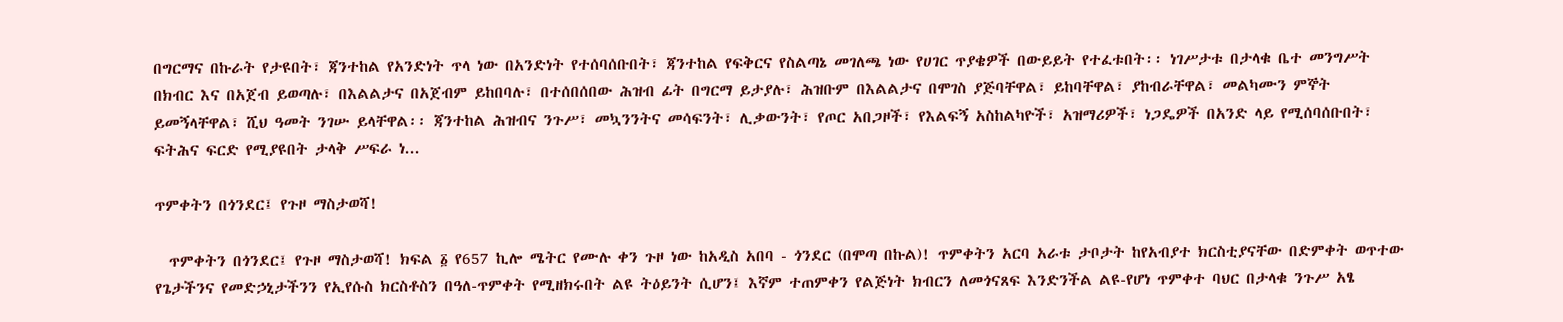በግርማና በኩራት የታዩበት፣ ጃንተከል የአንድነት ጥላ ነው በአንድነት የተሰባሰቡበት፣ ጃንተከል የፍቅርና የስልጣኔ መገለጫ ነው የሀገር ጥያቄዎች በውይይት የተፈቱበት፡፡ ነገሥታቱ በታላቁ ቤተ መንግሥት በክብር እና በአጀብ ይወጣሉ፣ በእልልታና በአጀብም ይከበባሉ፣ በተሰበሰበው ሕዝብ ፊት በግርማ ይታያሉ፣ ሕዝቡም በእልልታና በሞገስ ያጅባቸዋል፣ ይከባቸዋል፣ ያከብራቸዋል፣ መልካሙን ምኞት ይመኝላቸዋል፣ ሺህ ዓመት ንገሡ ይላቸዋል፡፡ ጃንተከል ሕዝብና ንጉሥ፣ መኳንንትና መሳፍንት፣ ሊቃውንት፣ የጦር አበጋዞች፣ የእልፍኝ አስከልካዮች፣ አዝማሪዎች፣ ነጋዴዎች በአንድ ላይ የሚሰባሰቡበት፣ ፍትሕና ፍርድ የሚያዩበት ታላቅ ሥፍራ ነ...

ጥምቀትን በጎንደር፤ የጉዞ ማስታወሻ!

  ጥምቀትን በጎንደር፤ የጉዞ ማስታወሻ! ክፍል ፩ የ657 ኪሎ ሜትር የሙሉ ቀን ጉዞ ነው ከአዲስ አበባ - ጎንደር (በሞጣ በኩል)! ጥምቀትን አርባ አራቱ ታቦታት ከየአብያተ ክርስቲያናቸው በድምቀት ወጥተው የጌታችንና የመድኃኒታችንን የኢየሱስ ክርስቶስን በዓለ-ጥምቀት የሚዘክሩበት ልዩ ትዕይንት ሲሆን፤ እኛም ተጠምቀን የልጅነት ክብርን ለመጎናጸፍ እንድንችል ልዩ-የሆነ ጥምቀተ ባህር በታላቁ ንጉሥ አፄ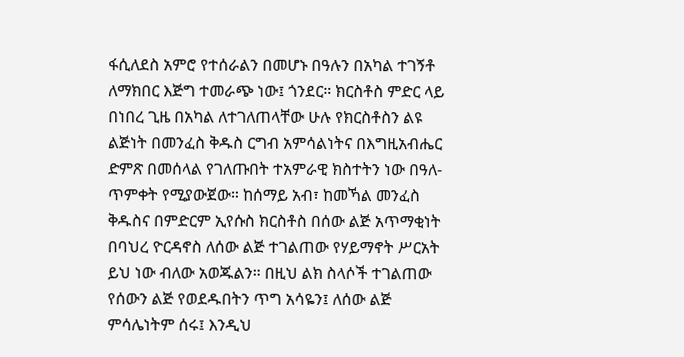ፋሲለደስ አምሮ የተሰራልን በመሆኑ በዓሉን በአካል ተገኝቶ ለማክበር እጅግ ተመራጭ ነው፤ ጎንደር። ክርስቶስ ምድር ላይ በነበረ ጊዜ በአካል ለተገለጠላቸው ሁሉ የክርስቶስን ልዩ ልጅነት በመንፈስ ቅዱስ ርግብ አምሳልነትና በእግዚአብሔር ድምጽ በመሰላል የገለጡበት ተአምራዊ ክስተትን ነው በዓለ-ጥምቀት የሚያውጀው። ከሰማይ አብ፣ ከመኻል መንፈስ ቅዱስና በምድርም ኢየሱስ ክርስቶስ በሰው ልጅ አጥማቂነት በባህረ ዮርዳኖስ ለሰው ልጅ ተገልጠው የሃይማኖት ሥርአት ይህ ነው ብለው አወጁልን። በዚህ ልክ ስላሶች ተገልጠው የሰውን ልጅ የወደዱበትን ጥግ አሳዬን፤ ለሰው ልጅ ምሳሌነትም ሰሩ፤ እንዲህ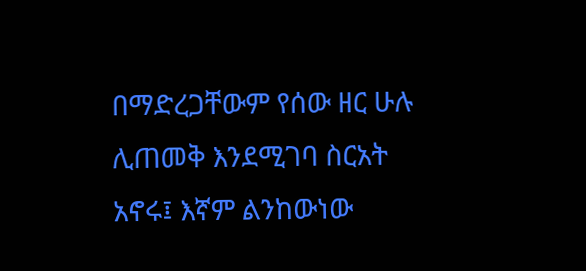በማድረጋቸውም የሰው ዘር ሁሉ ሊጠመቅ እንደሚገባ ስርአት አኖሩ፤ እኛም ልንከውነው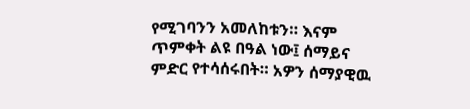የሚገባንን አመለከቱን። እናም ጥምቀት ልዩ በዓል ነው፤ ሰማይና ምድር የተሳሰሩበት። አዎን ሰማያዊዉ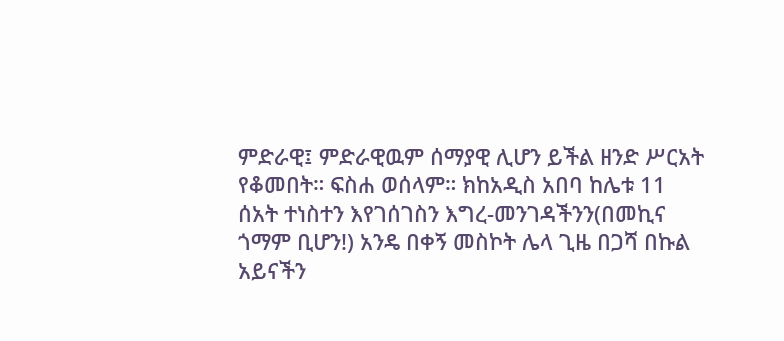ምድራዊ፤ ምድራዊዉም ሰማያዊ ሊሆን ይችል ዘንድ ሥርአት የቆመበት። ፍስሐ ወሰላም። ክከአዲስ አበባ ከሌቱ 11 ሰአት ተነስተን እየገሰገስን እግረ-መንገዳችንን(በመኪና ጎማም ቢሆን!) አንዴ በቀኝ መስኮት ሌላ ጊዜ በጋሻ በኩል አይናችን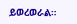ይወረወራል።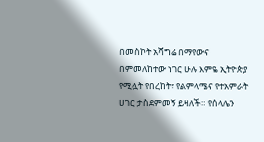በመስኮት አሻግሬ በማየውና በምመለከተው ነገር ሁሉ እምዬ ኢትዮጵያ የሚሏት የበረከት፣ የልምላሜና የተአምራት ሀገር ታስደምመኝ ይዛለች። የሰላሌን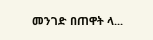መንገድ በጠዋት ላ...